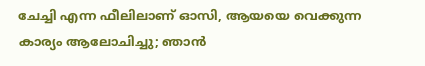ചേച്ചി എന്ന ഫീലിലാണ് ഓസി, ആയയെ വെക്കുന്ന കാര്യം ആലോചിച്ചു; ഞാൻ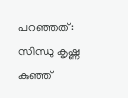പറഞ്ഞത്: സിന്ധു കൃഷ്ണ
കുഞ്ഞ്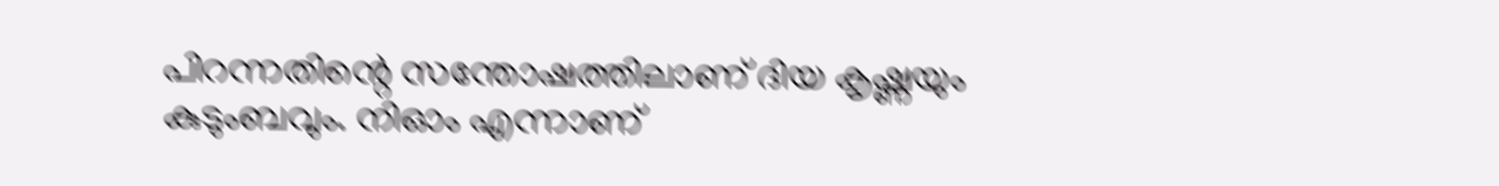പിറന്നതിന്റെ സന്തോഷത്തിലാണ് ദിയ കൃഷ്ണയും കുടുംബവും. നിഓം എന്നാണ്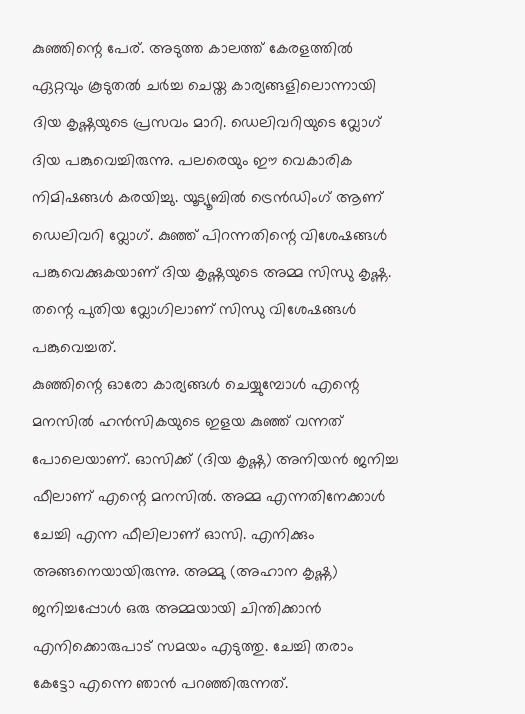കുഞ്ഞിന്റെ പേര്. അടുത്ത കാലത്ത് കേരളത്തിൽ ഏറ്റവും കൂടുതൽ ചർച്ച ചെയ്ത കാര്യങ്ങളിലൊന്നായി ദിയ കൃഷ്ണയുടെ പ്രസവം മാറി. ഡെലിവറിയുടെ വ്ലോഗ് ദിയ പങ്കുവെച്ചിരുന്നു. പലരെയും ഈ വെകാരിക നിമിഷങ്ങൾ കരയിച്ചു. യൂട്യൂബിൽ ട്രെൻഡിംഗ് ആണ് ഡെലിവറി വ്ലോഗ്. കുഞ്ഞ് പിറന്നതിന്റെ വിശേഷങ്ങൾ പങ്കുവെക്കുകയാണ് ദിയ കൃഷ്ണയുടെ അമ്മ സിന്ധു കൃഷ്ണ. തന്റെ പുതിയ വ്ലോഗിലാണ് സിന്ധു വിശേഷങ്ങൾ പങ്കുവെച്ചത്.
കുഞ്ഞിന്റെ ഓരോ കാര്യങ്ങൾ ചെയ്യുമ്പോൾ എന്റെ മനസിൽ ഹൻസികയുടെ ഇളയ കുഞ്ഞ് വന്നത് പോലെയാണ്. ഓസിക്ക് (ദിയ കൃഷ്ണ) അനിയൻ ജനിച്ച ഫീലാണ് എന്റെ മനസിൽ. അമ്മ എന്നതിനേക്കാൾ ചേച്ചി എന്ന ഫീലിലാണ് ഓസി. എനിക്കും അങ്ങനെയായിരുന്നു. അമ്മു (അഹാന കൃഷ്ണ) ജനിച്ചപ്പോൾ ഒരു അമ്മയായി ചിന്തിക്കാൻ എനിക്കൊരുപാട് സമയം എടുത്തു. ചേച്ചി തരാം കേട്ടോ എന്നെ ഞാൻ പറഞ്ഞിരുന്നത്.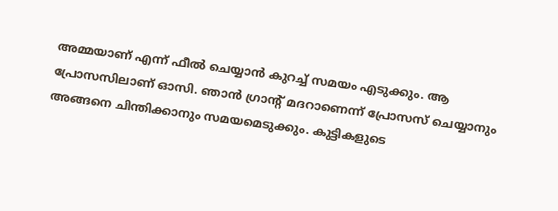അമ്മയാണ് എന്ന് ഫീൽ ചെയ്യാൻ കുറച്ച് സമയം എടുക്കും. ആ പ്രോസസിലാണ് ഓസി. ഞാൻ ഗ്രാന്റ് മദറാണെന്ന് പ്രോസസ് ചെയ്യാനും അങ്ങനെ ചിന്തിക്കാനും സമയമെടുക്കും. കുട്ടികളുടെ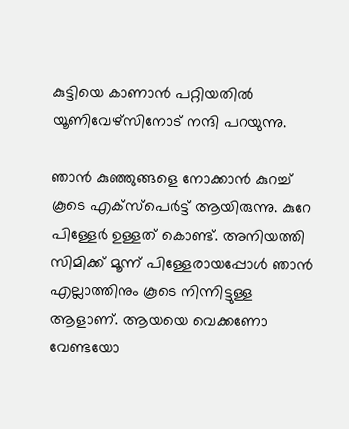കുട്ടിയെ കാണാൻ പറ്റിയതിൽ യൂണിവേഴ്സിനോട് നന്ദി പറയുന്നു.

ഞാൻ കുഞ്ഞുങ്ങളെ നോക്കാൻ കുറച്ച് കൂടെ എക്സ്പെർട്ട് ആയിരുന്നു. കുറേ പിള്ളേർ ഉള്ളത് കൊണ്ട്. അനിയത്തി സിമിക്ക് മൂന്ന് പിള്ളേരായപ്പോൾ ഞാൻ എല്ലാത്തിനും കൂടെ നിന്നിട്ടുള്ള ആളാണ്. ആയയെ വെക്കണോ വേണ്ടയോ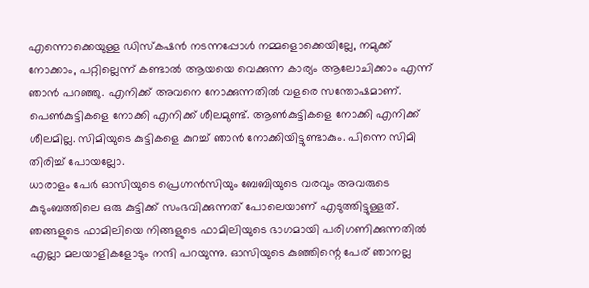എന്നൊക്കെയുള്ള ഡിസ്കഷൻ നടന്നപ്പോൾ നമ്മളൊക്കെയില്ലേ, നമുക്ക് നോക്കാം, പറ്റില്ലെന്ന് കണ്ടാൽ ആയയെ വെക്കുന്ന കാര്യം ആലോചിക്കാം എന്ന് ഞാൻ പറഞ്ഞു. എനിക്ക് അവനെ നോക്കുന്നതിൽ വളരെ സന്തോഷമാണ്. പെൺകുട്ടികളെ നോക്കി എനിക്ക് ശീലമുണ്ട്. ആൺകുട്ടികളെ നോക്കി എനിക്ക് ശീലമില്ല. സിമിയുടെ കുട്ടികളെ കുറച്ച് ഞാൻ നോക്കിയിട്ടുണ്ടാകും. പിന്നെ സിമി തിരിച്ച് പോയല്ലോ.
ധാരാളം പേർ ഓസിയുടെ പ്രെഗ്നൻസിയും ബേബിയുടെ വരവും അവരുടെ കുടുംബത്തിലെ ഒരു കുട്ടിക്ക് സംഭവിക്കുന്നത് പോലെയാണ് എടുത്തിട്ടുള്ളത്. ഞങ്ങളുടെ ഫാമിലിയെ നിങ്ങളുടെ ഫാമിലിയുടെ ഭാഗമായി പരിഗണിക്കുന്നതിൽ എല്ലാ മലയാളികളോടും നന്ദി പറയുന്നു. ഓസിയുടെ കുഞ്ഞിന്റെ പേര് ഞാനല്ല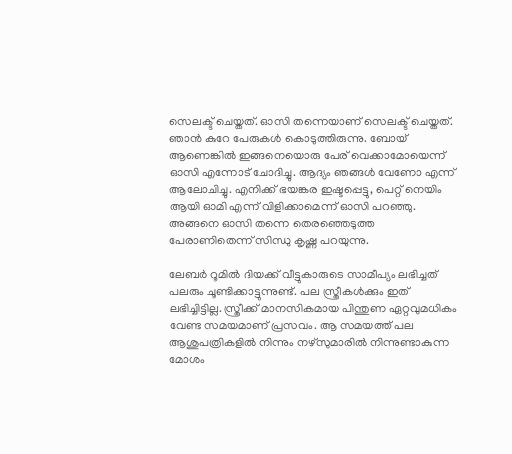സെലക്ട് ചെയ്തത്. ഓസി തന്നെയാണ് സെലക്ട് ചെയ്തത്. ഞാൻ കുറേ പേരുകൾ കൊടുത്തിരുന്നു. ബോയ് ആണെങ്കിൽ ഇങ്ങനെയൊരു പേര് വെക്കാമോയെന്ന് ഓസി എന്നോട് ചോദിച്ചു. ആദ്യം ഞങ്ങൾ വേണോ എന്ന് ആലോചിച്ചു. എനിക്ക് ഭയങ്കര ഇഷ്ടപ്പെട്ടു, പെറ്റ് നെയിം ആയി ഓമി എന്ന് വിളിക്കാമെന്ന് ഓസി പറഞ്ഞു. അങ്ങനെ ഓസി തന്നെ തെരഞ്ഞെടുത്ത പേരാണിതെന്ന് സിന്ധു കൃഷ്ണ പറയുന്നു.

ലേബർ റൂമിൽ ദിയക്ക് വീട്ടുകാരുടെ സാമീപ്യം ലഭിച്ചത് പലരും ചൂണ്ടിക്കാട്ടുന്നുണ്ട്. പല സ്ത്രീകൾക്കും ഇത് ലഭിച്ചിട്ടില്ല. സ്ത്രീക്ക് മാനസികമായ പിന്തുണ ഏറ്റവുമധികം വേണ്ട സമയമാണ് പ്രസവം. ആ സമയത്ത് പല ആശുപത്രികളിൽ നിന്നും നഴ്സുമാരിൽ നിന്നുണ്ടാകുന്ന മോശം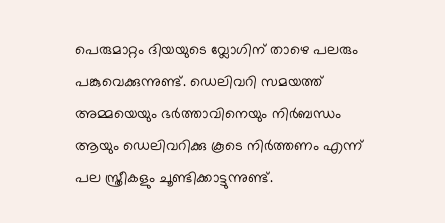പെരുമാറ്റം ദിയയുടെ വ്ലോഗിന് താഴെ പലരും പങ്കുവെക്കുന്നുണ്ട്. ഡെലിവറി സമയത്ത് അമ്മയെയും ഭർത്താവിനെയും നിർബന്ധം ആയും ഡെലിവറിക്കു കൂടെ നിർത്തണം എന്ന് പല സ്ത്രീകളും ചൂണ്ടിക്കാട്ടുന്നുണ്ട്.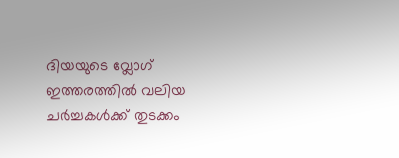ദിയയുടെ വ്ലോഗ് ഇത്തരത്തിൽ വലിയ ചർച്ചകൾക്ക് തുടക്കം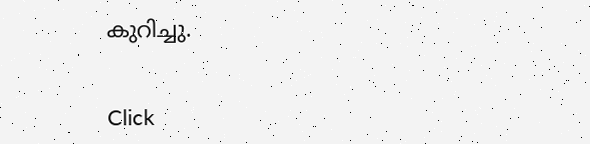കുറിച്ചു.


Click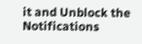it and Unblock the Notifications